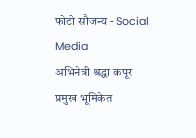फोटो सौजन्य - Social Media
अभिनेत्री श्रद्धा कपूर प्रमुख भूमिकेत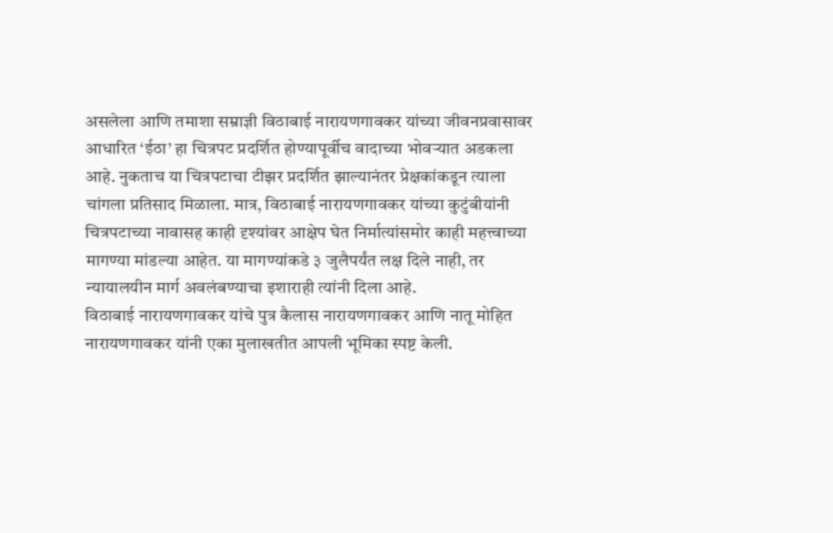असलेला आणि तमाशा सम्राज्ञी विठाबाई नारायणगावकर यांच्या जीवनप्रवासावर आधारित ‘ईठा’ हा चित्रपट प्रदर्शित होण्यापूर्वीच वादाच्या भोवऱ्यात अडकला आहे. नुकताच या चित्रपटाचा टीझर प्रदर्शित झाल्यानंतर प्रेक्षकांकडून त्याला चांगला प्रतिसाद मिळाला. मात्र, विठाबाई नारायणगावकर यांच्या कुटुंबीयांनी चित्रपटाच्या नावासह काही दृश्यांवर आक्षेप घेत निर्मात्यांसमोर काही महत्त्वाच्या मागण्या मांडल्या आहेत. या मागण्यांकडे ३ जुलैपर्यंत लक्ष दिले नाही, तर न्यायालयीन मार्ग अवलंबण्याचा इशाराही त्यांनी दिला आहे.
विठाबाई नारायणगावकर यांचे पुत्र कैलास नारायणगावकर आणि नातू मोहित नारायणगावकर यांनी एका मुलाखतीत आपली भूमिका स्पष्ट केली.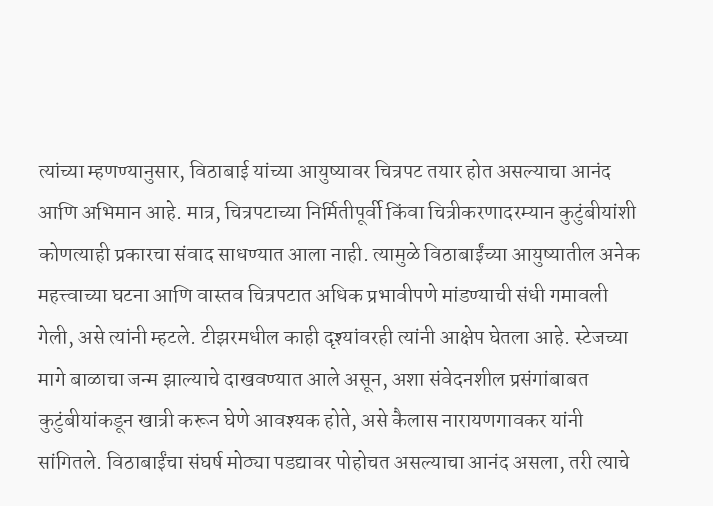त्यांच्या म्हणण्यानुसार, विठाबाई यांच्या आयुष्यावर चित्रपट तयार होत असल्याचा आनंद आणि अभिमान आहे. मात्र, चित्रपटाच्या निर्मितीपूर्वी किंवा चित्रीकरणादरम्यान कुटुंबीयांशी कोणत्याही प्रकारचा संवाद साधण्यात आला नाही. त्यामुळे विठाबाईंच्या आयुष्यातील अनेक महत्त्वाच्या घटना आणि वास्तव चित्रपटात अधिक प्रभावीपणे मांडण्याची संधी गमावली गेली, असे त्यांनी म्हटले. टीझरमधील काही दृश्यांवरही त्यांनी आक्षेप घेतला आहे. स्टेजच्या मागे बाळाचा जन्म झाल्याचे दाखवण्यात आले असून, अशा संवेदनशील प्रसंगांबाबत कुटुंबीयांकडून खात्री करून घेणे आवश्यक होते, असे कैलास नारायणगावकर यांनी सांगितले. विठाबाईंचा संघर्ष मोठ्या पडद्यावर पोहोचत असल्याचा आनंद असला, तरी त्याचे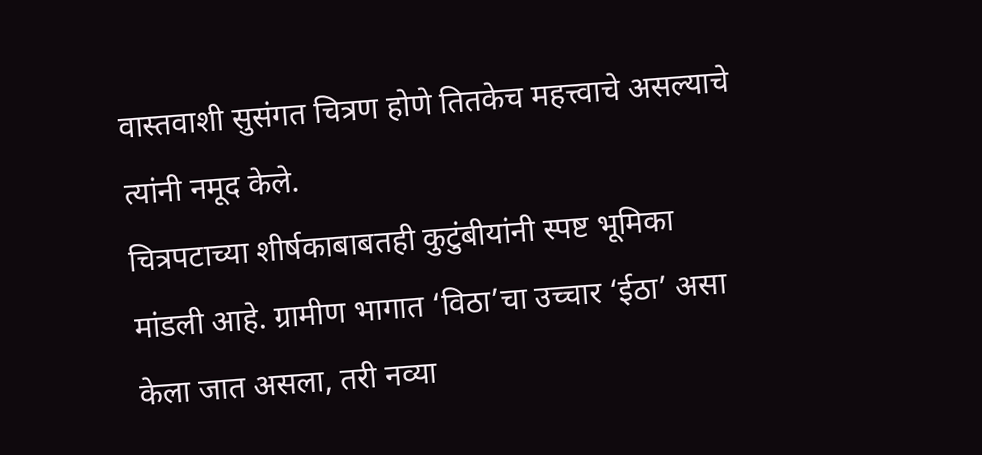वास्तवाशी सुसंगत चित्रण होणे तितकेच महत्त्वाचे असल्याचे त्यांनी नमूद केले.
चित्रपटाच्या शीर्षकाबाबतही कुटुंबीयांनी स्पष्ट भूमिका मांडली आहे. ग्रामीण भागात ‘विठा’चा उच्चार ‘ईठा’ असा केला जात असला, तरी नव्या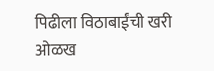पिढीला विठाबाईंची खरी ओळख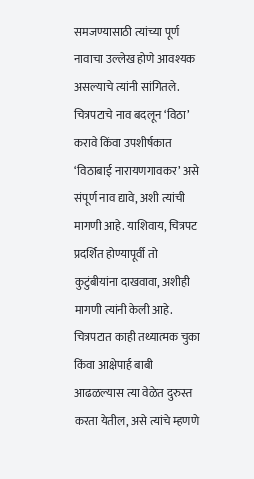समजण्यासाठी त्यांच्या पूर्ण नावाचा उल्लेख होणे आवश्यक असल्याचे त्यांनी सांगितले. चित्रपटाचे नाव बदलून ‘विठा’ करावे किंवा उपशीर्षकात ‘विठाबाई नारायणगावकर’ असे संपूर्ण नाव द्यावे, अशी त्यांची मागणी आहे. याशिवाय, चित्रपट प्रदर्शित होण्यापूर्वी तो कुटुंबीयांना दाखवावा, अशीही मागणी त्यांनी केली आहे. चित्रपटात काही तथ्यात्मक चुका किंवा आक्षेपार्ह बाबी आढळल्यास त्या वेळेत दुरुस्त करता येतील, असे त्यांचे म्हणणे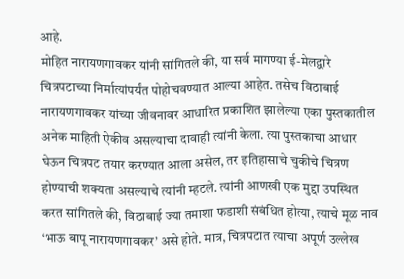आहे.
मोहित नारायणगावकर यांनी सांगितले की, या सर्व मागण्या ई-मेलद्वारे चित्रपटाच्या निर्मात्यांपर्यंत पोहोचवण्यात आल्या आहेत. तसेच विठाबाई नारायणगावकर यांच्या जीवनावर आधारित प्रकाशित झालेल्या एका पुस्तकातील अनेक माहिती ऐकीव असल्याचा दावाही त्यांनी केला. त्या पुस्तकाचा आधार घेऊन चित्रपट तयार करण्यात आला असेल, तर इतिहासाचे चुकीचे चित्रण होण्याची शक्यता असल्याचे त्यांनी म्हटले. त्यांनी आणखी एक मुद्दा उपस्थित करत सांगितले की, विठाबाई ज्या तमाशा फडाशी संबंधित होत्या, त्याचे मूळ नाव ‘भाऊ बापू नारायणगावकर’ असे होते. मात्र, चित्रपटात त्याचा अपूर्ण उल्लेख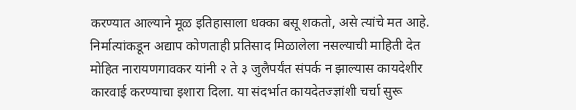करण्यात आल्याने मूळ इतिहासाला धक्का बसू शकतो, असे त्यांचे मत आहे.
निर्मात्यांकडून अद्याप कोणताही प्रतिसाद मिळालेला नसल्याची माहिती देत मोहित नारायणगावकर यांनी २ ते ३ जुलैपर्यंत संपर्क न झाल्यास कायदेशीर कारवाई करण्याचा इशारा दिला. या संदर्भात कायदेतज्ज्ञांशी चर्चा सुरू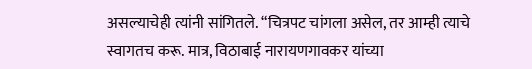असल्याचेही त्यांनी सांगितले. “चित्रपट चांगला असेल, तर आम्ही त्याचे स्वागतच करू. मात्र, विठाबाई नारायणगावकर यांच्या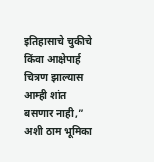इतिहासाचे चुकीचे किंवा आक्षेपार्ह चित्रण झाल्यास आम्ही शांत बसणार नाही,” अशी ठाम भूमिका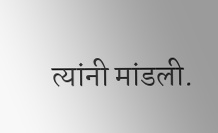त्यांनी मांडली.